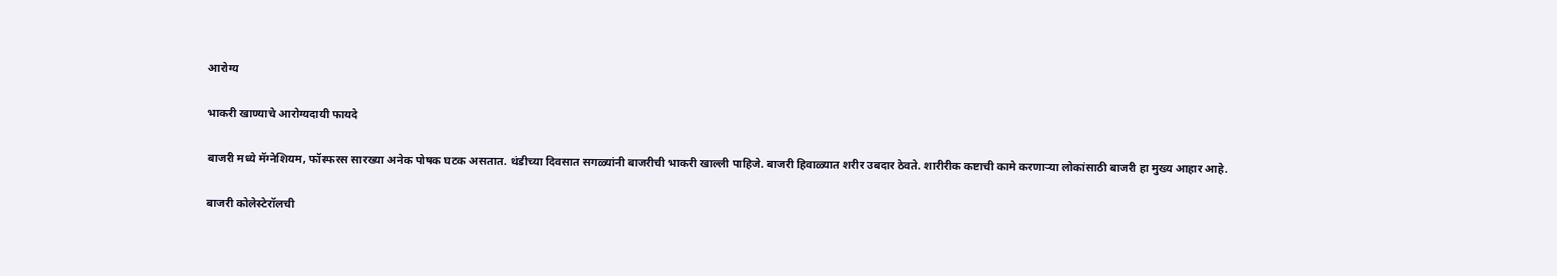आरोग्य

भाकरी खाण्याचे आरोग्यदायी फायदे

बाजरी मध्ये मॅग्नेशियम, फॉस्फरस सारख्या अनेक पोषक घटक असतात. थंडीच्या दिवसात सगळ्यांनी बाजरीची भाकरी खाल्ली पाहिजे. बाजरी हिवाळ्यात शरीर उबदार ठेवते. शारीरीक कष्टाची कामे करणाऱ्या लोकांसाठी बाजरी हा मुख्य आहार आहे.

बाजरी कोलेस्टेरॉलची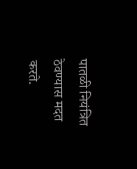पातळी नियंत्रित ठेवण्यास मदत करते.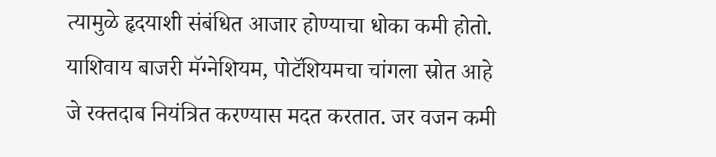त्यामुळे हृदयाशी संबंधित आजार होण्याचा धोका कमी होतो. याशिवाय बाजरी मॅग्नेशियम, पोटॅशियमचा चांगला स्रोत आहे जे रक्तदाब नियंत्रित करण्यास मदत करतात. जर वजन कमी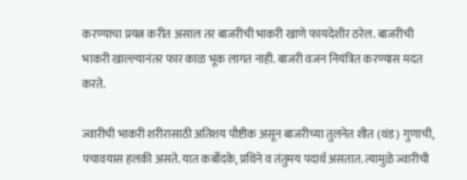करण्याचा प्रयत्न करीत असाल तर बाजरीची भाकरी खाणे फायदेशीर ठरेल. बाजरीची भाकरी खाल्ल्यानंतर फार काळ भूक लागत नाही. बाजरी वजन नियंत्रित करण्यास मदत करते.

ज्वारीची भाकरी शरीरासाठी अतिशय पौष्टीक असून बाजरीच्या तुलनेत शीत (थंड) गुणाची, पचावयास हलकी असते. यात कर्बोदके, प्रथिने व तंतुमय पदार्थ असतात. त्यामुळे ज्वारीची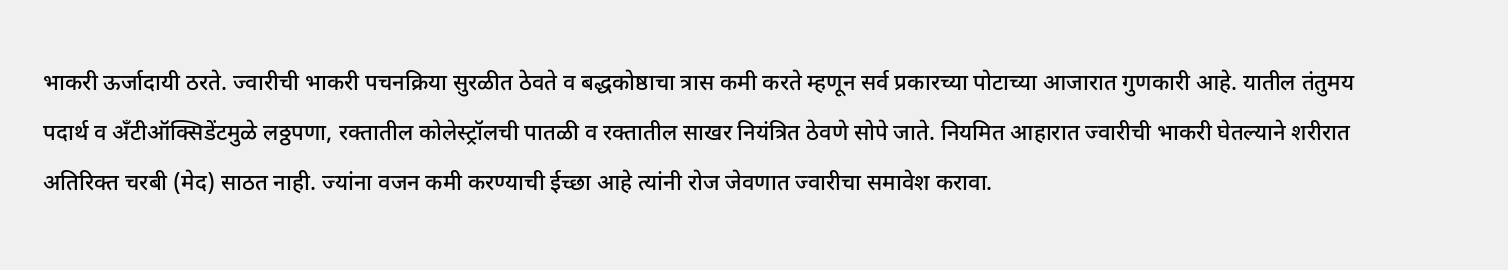भाकरी ऊर्जादायी ठरते. ज्वारीची भाकरी पचनक्रिया सुरळीत ठेवते व बद्धकोष्ठाचा त्रास कमी करते म्हणून सर्व प्रकारच्या पोटाच्या आजारात गुणकारी आहे. यातील तंतुमय पदार्थ व अँटीऑक्सिडेंटमुळे लठ्ठपणा, रक्तातील कोलेस्ट्रॉलची पातळी व रक्तातील साखर नियंत्रित ठेवणे सोपे जाते. नियमित आहारात ज्वारीची भाकरी घेतल्याने शरीरात अतिरिक्त चरबी (मेद) साठत नाही. ज्यांना वजन कमी करण्याची ईच्छा आहे त्यांनी रोज जेवणात ज्वारीचा समावेश करावा.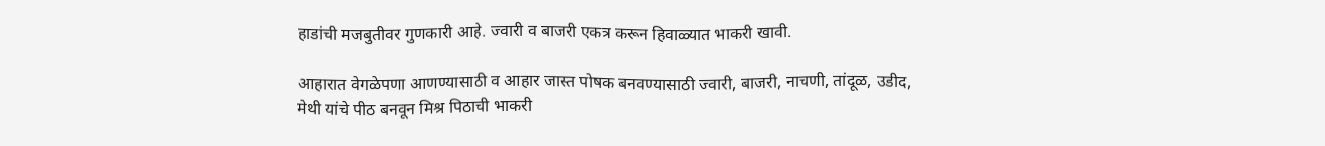हाडांची मजबुतीवर गुणकारी आहे. ज्वारी व बाजरी एकत्र करून हिवाळ्यात भाकरी खावी.

आहारात वेगळेपणा आणण्यासाठी व आहार जास्त पोषक बनवण्यासाठी ज्वारी, बाजरी, नाचणी, तांदूळ, उडीद, मेथी यांचे पीठ बनवून मिश्र पिठाची भाकरी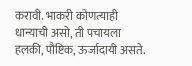करावी. भाकरी कोणत्याही धान्याची असो, ती पचायला हलकी, पौष्टिक, ऊर्जादायी असते.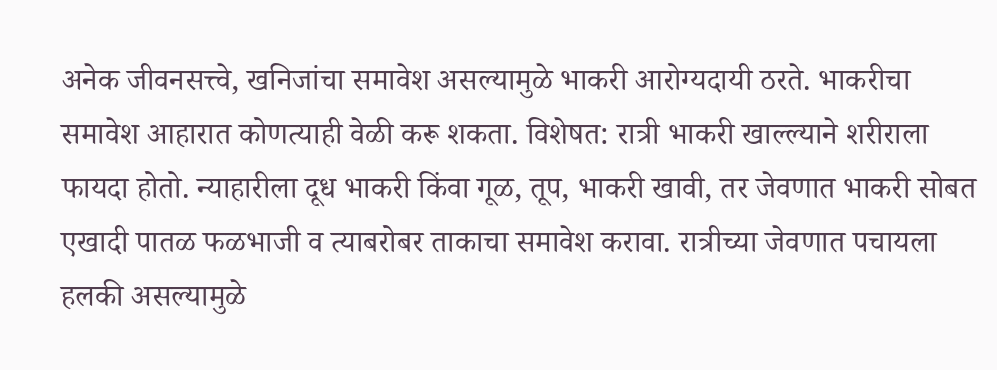अनेक जीवनसत्त्वे, खनिजांचा समावेश असल्यामुळे भाकरी आरोग्यदायी ठरते. भाकरीचा समावेश आहारात कोणत्याही वेळी करू शकता. विशेषत: रात्री भाकरी खाल्ल्याने शरीराला फायदा होतो. न्याहारीला दूध भाकरी किंवा गूळ, तूप, भाकरी खावी, तर जेवणात भाकरी सोबत एखादी पातळ फळभाजी व त्याबरोबर ताकाचा समावेश करावा. रात्रीच्या जेवणात पचायला हलकी असल्यामुळे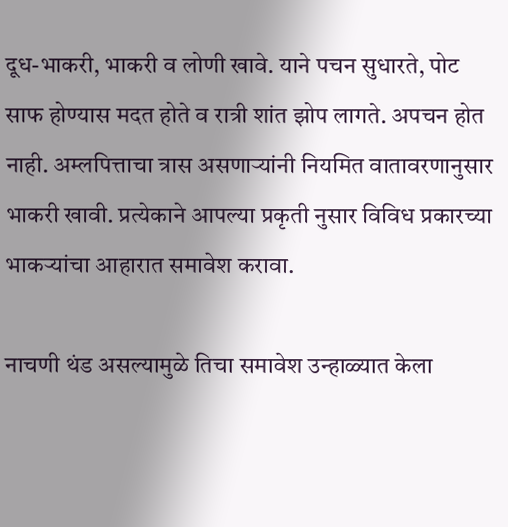दूध-भाकरी, भाकरी व लोणी खावे. याने पचन सुधारते, पोट साफ होण्यास मदत होते व रात्री शांत झोप लागते. अपचन होत नाही. अम्लपित्ताचा त्रास असणाऱ्यांनी नियमित वातावरणानुसार भाकरी खावी. प्रत्येकाने आपल्या प्रकृती नुसार विविध प्रकारच्या भाकर्‍यांचा आहारात समावेश करावा.

नाचणी थंड असल्यामुळे तिचा समावेश उन्हाळ्यात केला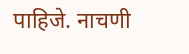पाहिजे. नाचणी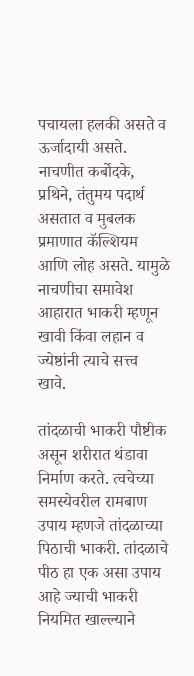पचायला हलकी असते व ऊर्जादायी असते. नाचणीत कर्बोदके, प्रथिने, तंतुमय पदार्थ असतात व मुबलक प्रमाणात कॅल्शियम आणि लोह असते. यामुळे नाचणीचा समावेश आहारात भाकरी म्हणून खावी किंवा लहान व ज्येष्ठांनी त्याचे सत्त्व खावे.

तांदळाची भाकरी पौष्टीक असून शरीरात थंडावा निर्माण करते. त्वचेच्या समस्येवरील रामबाण उपाय म्हणजे तांदळाच्या पिठाची भाकरी. तांदळाचे पीठ हा एक असा उपाय आहे ज्याची भाकरी नियमित खाल्ल्याने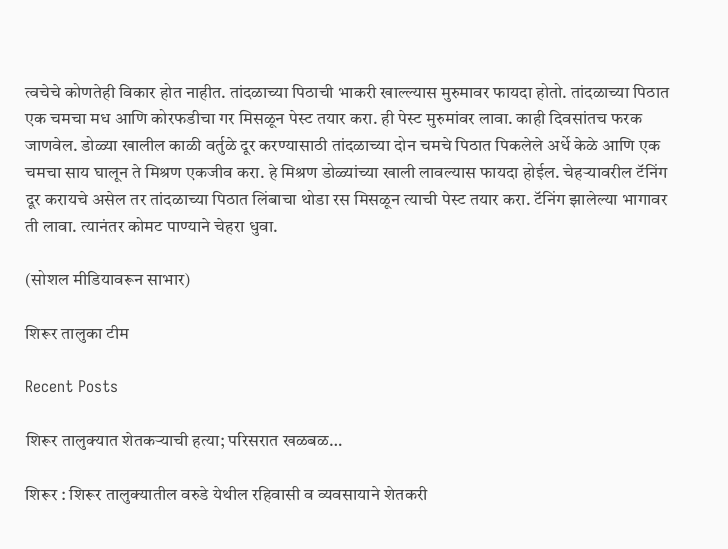त्वचेचे कोणतेही विकार होत नाहीत. तांदळाच्या पिठाची भाकरी खाल्ल्यास मुरुमावर फायदा होतो. तांदळाच्या पिठात एक चमचा मध आणि कोरफडीचा गर मिसळून पेस्ट तयार करा. ही पेस्ट मुरुमांवर लावा. काही दिवसांतच फरक जाणवेल. डोळ्या खालील काळी वर्तुळे दूर करण्यासाठी तांदळाच्या दोन चमचे पिठात पिकलेले अर्धे केळे आणि एक चमचा साय घालून ते मिश्रण एकजीव करा. हे मिश्रण डोळ्यांच्या खाली लावल्यास फायदा होईल. चेहर्‍यावरील टॅनिंग दूर करायचे असेल तर तांदळाच्या पिठात लिंबाचा थोडा रस मिसळून त्याची पेस्ट तयार करा. टॅनिंग झालेल्या भागावर ती लावा. त्यानंतर कोमट पाण्याने चेहरा धुवा.

(सोशल मीडियावरून साभार)

शिरूर तालुका टीम

Recent Posts

शिरूर तालुक्यात शेतकऱ्याची हत्या; परिसरात खळबळ…

शिरूर : शिरूर तालुक्यातील वरुडे येथील रहिवासी व व्यवसायाने शेतकरी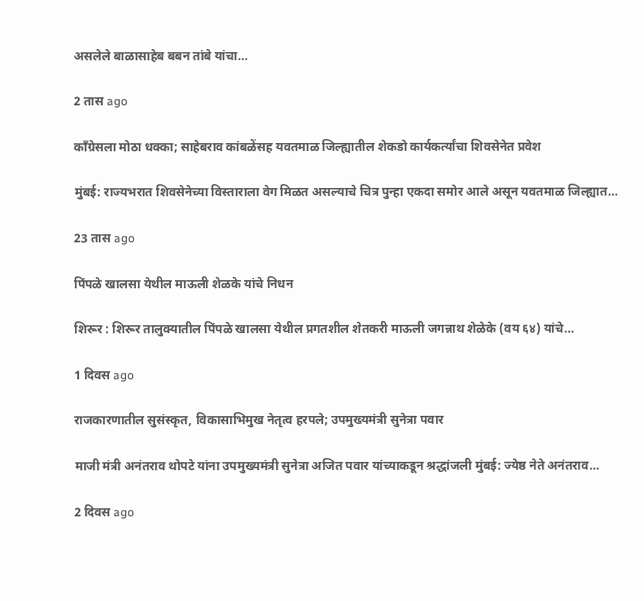असलेले बाळासाहेब बबन तांबे यांचा…

2 तास ago

काँग्रेसला मोठा धक्का; साहेबराव कांबळेंसह यवतमाळ जिल्ह्यातील शेकडो कार्यकर्त्यांचा शिवसेनेत प्रवेश

मुंबई: राज्यभरात शिवसेनेच्या विस्ताराला वेग मिळत असल्याचे चित्र पुन्हा एकदा समोर आले असून यवतमाळ जिल्ह्यात…

23 तास ago

पिंपळे खालसा येथील माऊली शेळके यांचे निधन

शिरूर : शिरूर तालुक्यातील पिंपळे खालसा येथील प्रगतशील शेतकरी माऊली जगन्नाथ शेळेके (वय ६४) यांचे…

1 दिवस ago

राजकारणातील सुसंस्कृत, विकासाभिमुख नेतृत्व हरपले; उपमुख्यमंत्री सुनेत्रा पवार

माजी मंत्री अनंतराव थोपटे यांना उपमुख्यमंत्री सुनेत्रा अजित पवार यांच्याकडून श्रद्धांजली मुंबई: ज्येष्ठ नेते अनंतराव…

2 दिवस ago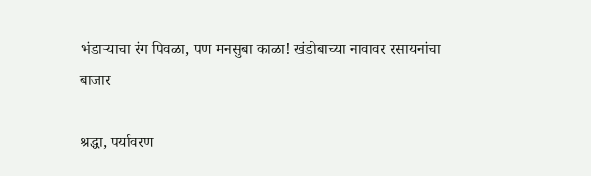भंडाऱ्याचा रंग पिवळा, पण मनसुबा काळा! खंडोबाच्या नावावर रसायनांचा बाजार

श्रद्धा, पर्यावरण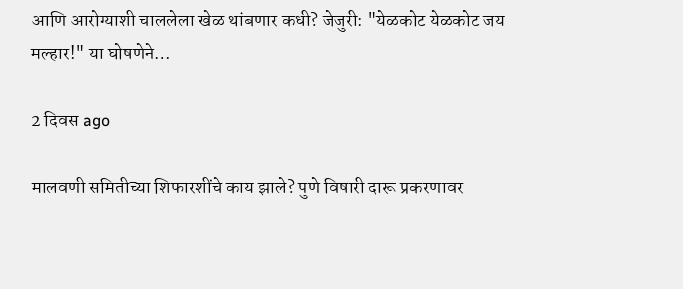आणि आरोग्याशी चाललेला खेळ थांबणार कधी? जेजुरी: "येळकोट येळकोट जय मल्हार!" या घोषणेने…

2 दिवस ago

मालवणी समितीच्या शिफारशींचे काय झाले? पुणे विषारी दारू प्रकरणावर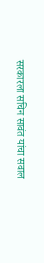सरकारला सचिन सावंत यांचा सवाल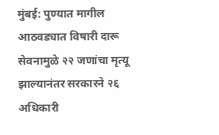मुंबई: पुण्यात मागील आठवड्यात विषारी दारू सेवनामुळे २२ जणांचा मृत्यू झाल्यानंतर सरकारने २६ अधिकारी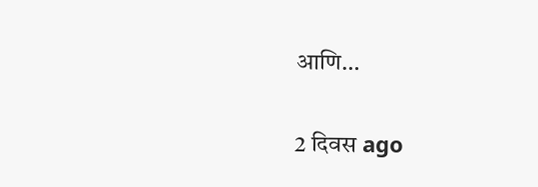आणि…

2 दिवस ago